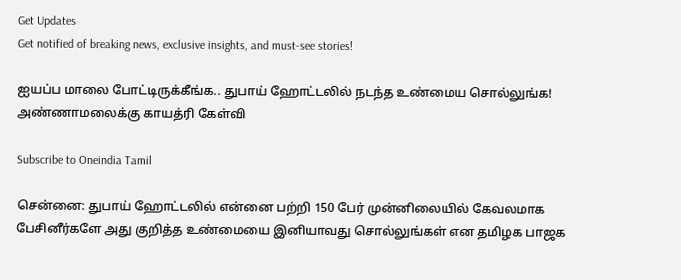Get Updates
Get notified of breaking news, exclusive insights, and must-see stories!

ஐயப்ப மாலை போட்டிருக்கீங்க.. துபாய் ஹோட்டலில் நடந்த உண்மைய சொல்லுங்க! அண்ணாமலைக்கு காயத்ரி கேள்வி

Subscribe to Oneindia Tamil

சென்னை: துபாய் ஹோட்டலில் என்னை பற்றி 150 பேர் முன்னிலையில் கேவலமாக பேசினீர்களே அது குறித்த உண்மையை இனியாவது சொல்லுங்கள் என தமிழக பாஜக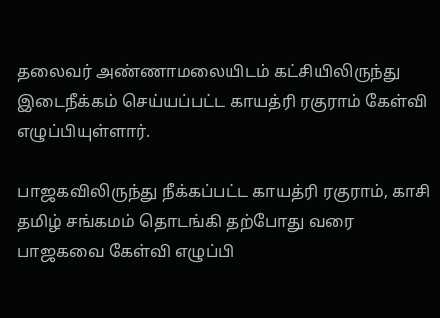தலைவர் அண்ணாமலையிடம் கட்சியிலிருந்து இடைநீக்கம் செய்யப்பட்ட காயத்ரி ரகுராம் கேள்வி எழுப்பியுள்ளார்.

பாஜகவிலிருந்து நீக்கப்பட்ட காயத்ரி ரகுராம், காசி தமிழ் சங்கமம் தொடங்கி தற்போது வரை பாஜகவை கேள்வி எழுப்பி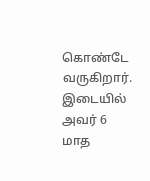கொண்டே வருகிறார். இடையில் அவர் 6 மாத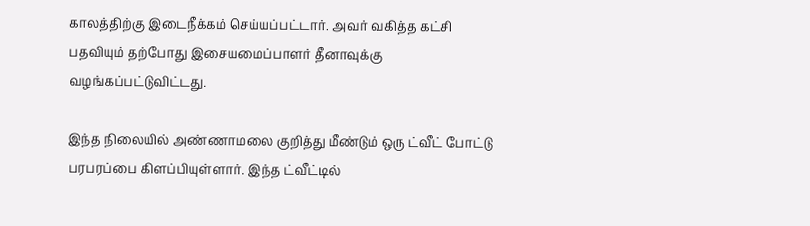காலத்திற்கு இடைநீக்கம் செய்யப்பட்டார். அவர் வகித்த கட்சி பதவியும் தற்போது இசையமைப்பாளர் தீனாவுக்கு வழங்கப்பட்டுவிட்டது.

இந்த நிலையில் அண்ணாமலை குறித்து மீண்டும் ஒரு ட்வீட் போட்டு பரபரப்பை கிளப்பியுள்ளார். இந்த ட்வீட்டில்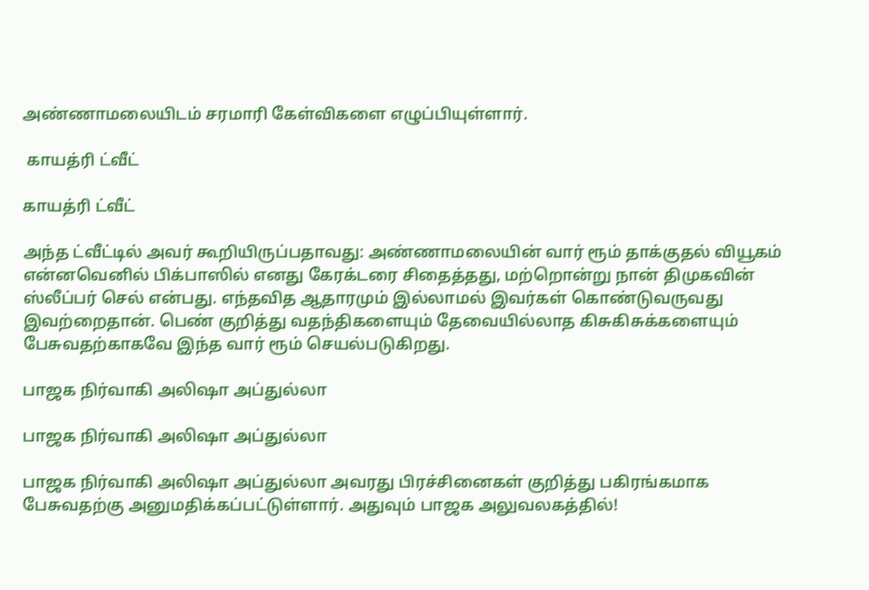அண்ணாமலையிடம் சரமாரி கேள்விகளை எழுப்பியுள்ளார்.

 காயத்ரி ட்வீட்

காயத்ரி ட்வீட்

அந்த ட்வீட்டில் அவர் கூறியிருப்பதாவது: அண்ணாமலையின் வார் ரூம் தாக்குதல் வியூகம் என்னவெனில் பிக்பாஸில் எனது கேரக்டரை சிதைத்தது, மற்றொன்று நான் திமுகவின் ஸ்லீப்பர் செல் என்பது. எந்தவித ஆதாரமும் இல்லாமல் இவர்கள் கொண்டுவருவது இவற்றைதான். பெண் குறித்து வதந்திகளையும் தேவையில்லாத கிசுகிசுக்களையும் பேசுவதற்காகவே இந்த வார் ரூம் செயல்படுகிறது.

பாஜக நிர்வாகி அலிஷா அப்துல்லா

பாஜக நிர்வாகி அலிஷா அப்துல்லா

பாஜக நிர்வாகி அலிஷா அப்துல்லா அவரது பிரச்சினைகள் குறித்து பகிரங்கமாக பேசுவதற்கு அனுமதிக்கப்பட்டுள்ளார். அதுவும் பாஜக அலுவலகத்தில்!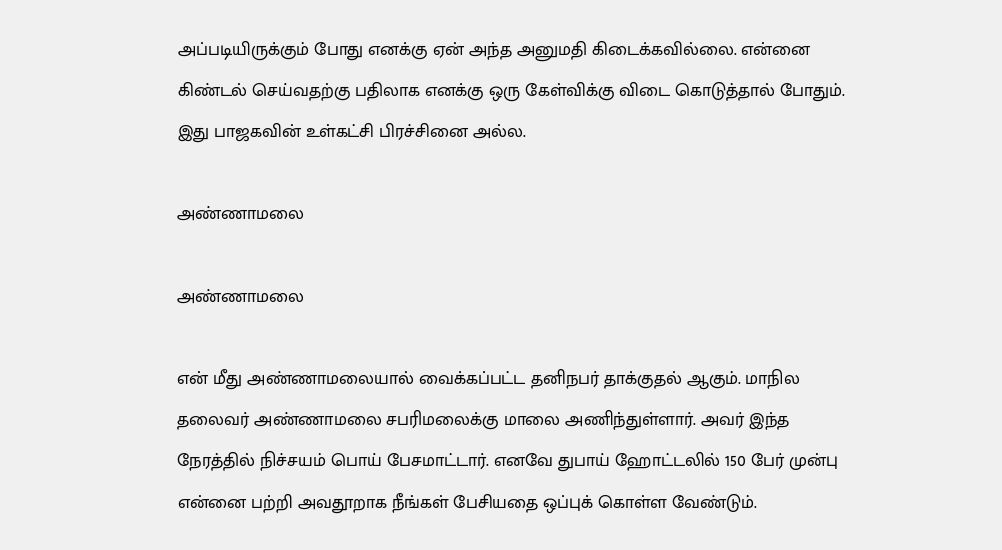அப்படியிருக்கும் போது எனக்கு ஏன் அந்த அனுமதி கிடைக்கவில்லை. என்னை கிண்டல் செய்வதற்கு பதிலாக எனக்கு ஒரு கேள்விக்கு விடை கொடுத்தால் போதும். இது பாஜகவின் உள்கட்சி பிரச்சினை அல்ல.

அண்ணாமலை

அண்ணாமலை

என் மீது அண்ணாமலையால் வைக்கப்பட்ட தனிநபர் தாக்குதல் ஆகும். மாநில தலைவர் அண்ணாமலை சபரிமலைக்கு மாலை அணிந்துள்ளார். அவர் இந்த நேரத்தில் நிச்சயம் பொய் பேசமாட்டார். எனவே துபாய் ஹோட்டலில் 150 பேர் முன்பு என்னை பற்றி அவதூறாக நீங்கள் பேசியதை ஒப்புக் கொள்ள வேண்டும்.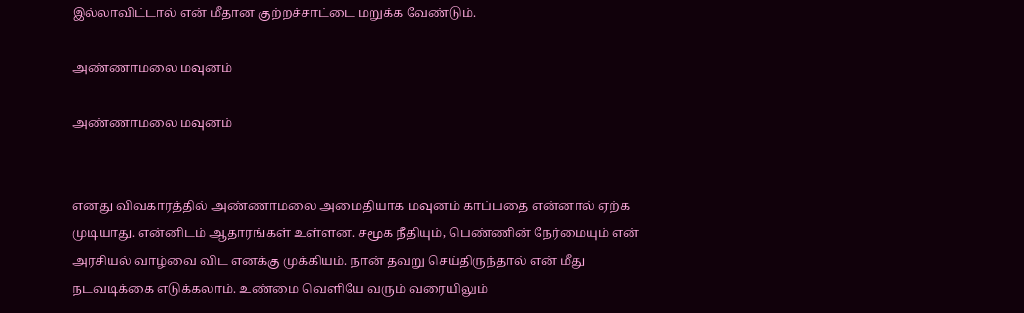இல்லாவிட்டால் என் மீதான குற்றச்சாட்டை மறுக்க வேண்டும்.

அண்ணாமலை மவுனம்

அண்ணாமலை மவுனம்


எனது விவகாரத்தில் அண்ணாமலை அமைதியாக மவுனம் காப்பதை என்னால் ஏற்க முடியாது. என்னிடம் ஆதாரங்கள் உள்ளன. சமூக நீதியும், பெண்ணின் நேர்மையும் என் அரசியல் வாழ்வை விட எனக்கு முக்கியம். நான் தவறு செய்திருந்தால் என் மீது நடவடிக்கை எடுக்கலாம். உண்மை வெளியே வரும் வரையிலும்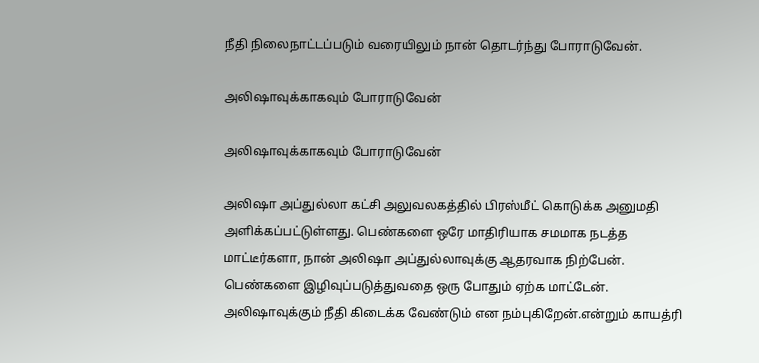நீதி நிலைநாட்டப்படும் வரையிலும் நான் தொடர்ந்து போராடுவேன்.

அலிஷாவுக்காகவும் போராடுவேன்

அலிஷாவுக்காகவும் போராடுவேன்

அலிஷா அப்துல்லா கட்சி அலுவலகத்தில் பிரஸ்மீட் கொடுக்க அனுமதி அளிக்கப்பட்டுள்ளது. பெண்களை ஒரே மாதிரியாக சமமாக நடத்த மாட்டீர்களா, நான் அலிஷா அப்துல்லாவுக்கு ஆதரவாக நிற்பேன். பெண்களை இழிவுப்படுத்துவதை ஒரு போதும் ஏற்க மாட்டேன். அலிஷாவுக்கும் நீதி கிடைக்க வேண்டும் என நம்புகிறேன்.என்றும் காயத்ரி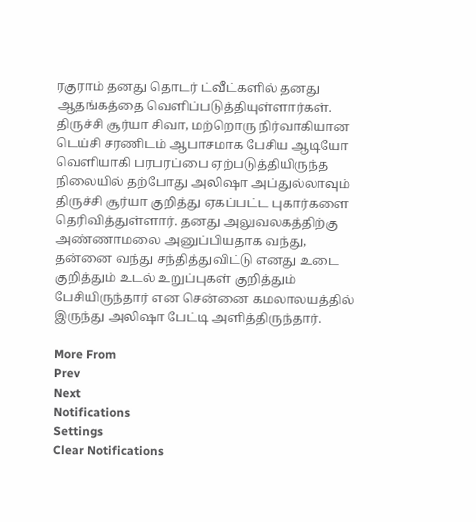ரகுராம் தனது தொடர் ட்வீட்களில் தனது ஆதங்கத்தை வெளிப்படுத்தியுள்ளார்கள். திருச்சி சூர்யா சிவா, மற்றொரு நிர்வாகியான டெய்சி சரணிடம் ஆபாசமாக பேசிய ஆடியோ வெளியாகி பரபரப்பை ஏற்படுத்தியிருந்த நிலையில் தற்போது அலிஷா அப்துல்லாவும் திருச்சி சூர்யா குறித்து ஏகப்பட்ட புகார்களை தெரிவித்துள்ளார். தனது அலுவலகத்திற்கு அண்ணாமலை அனுப்பியதாக வந்து, தன்னை வந்து சந்தித்துவிட்டு எனது உடை குறித்தும் உடல் உறுப்புகள் குறித்தும் பேசியிருந்தார் என சென்னை கமலாலயத்தில் இருந்து அலிஷா பேட்டி அளித்திருந்தார்.

More From
Prev
Next
Notifications
Settings
Clear Notifications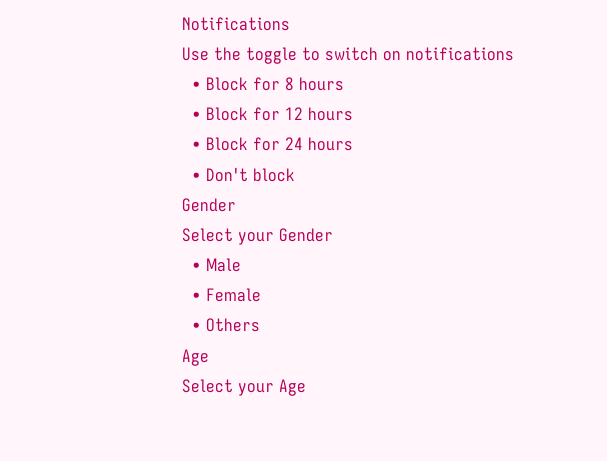Notifications
Use the toggle to switch on notifications
  • Block for 8 hours
  • Block for 12 hours
  • Block for 24 hours
  • Don't block
Gender
Select your Gender
  • Male
  • Female
  • Others
Age
Select your Age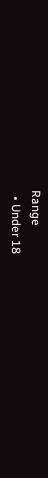Range
  • Under 18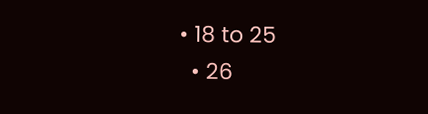• 18 to 25
  • 26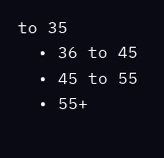to 35
  • 36 to 45
  • 45 to 55
  • 55+